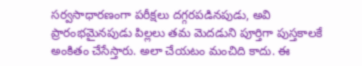సర్వసాధారణంగా పరీక్షలు దగ్గరపడినపుడు, అవి ప్రారంభమైనపుడు పిల్లలు తమ మెదడుని పూర్తిగా పుస్తకాలకే అంకితం చేసేస్తారు. అలా చేయటం మంచిది కాదు. ఈ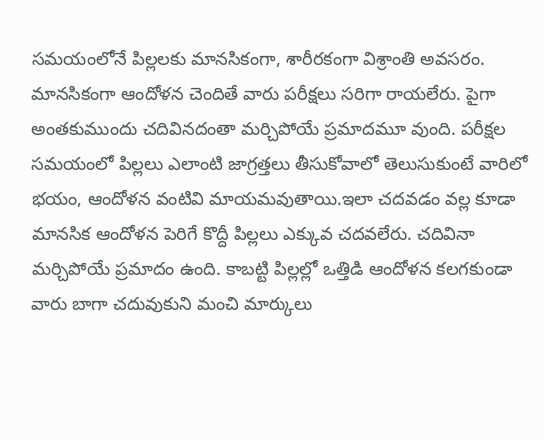సమయంలోనే పిల్లలకు మానసికంగా, శారీరకంగా విశ్రాంతి అవసరం. మానసికంగా ఆందోళన చెందితే వారు పరీక్షలు సరిగా రాయలేరు. పైగా అంతకుముందు చదివినదంతా మర్చిపోయే ప్రమాదమూ వుంది. పరీక్షల సమయంలో పిల్లలు ఎలాంటి జాగ్రత్తలు తీసుకోవాలో తెలుసుకుంటే వారిలో భయం, ఆందోళన వంటివి మాయమవుతాయి.ఇలా చదవడం వల్ల కూడా మానసిక ఆందోళన పెరిగే కొద్దీ పిల్లలు ఎక్కువ చదవలేరు. చదివినా మర్చిపోయే ప్రమాదం ఉంది. కాబట్టి పిల్లల్లో ఒత్తిడి ఆందోళన కలగకుండా వారు బాగా చదువుకుని మంచి మార్కులు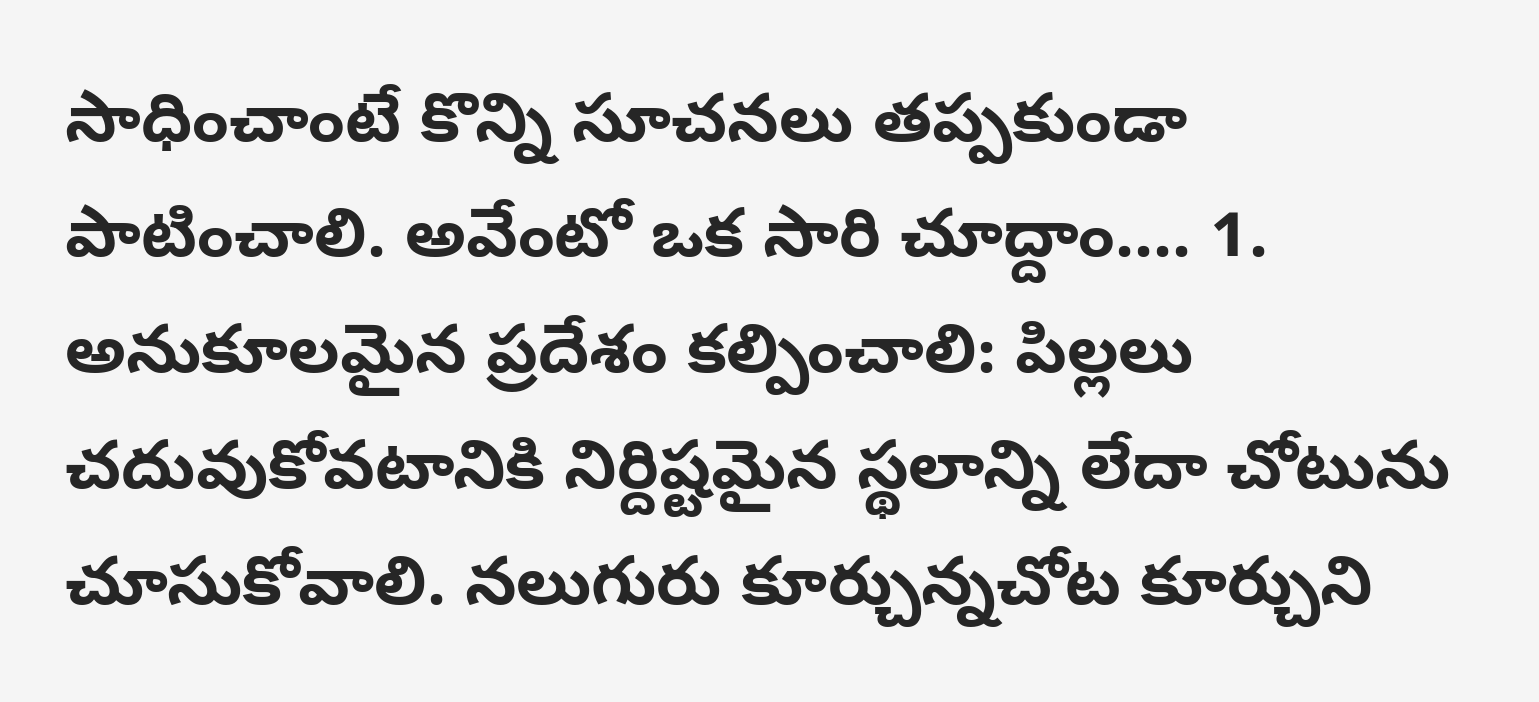సాధించాంటే కొన్ని సూచనలు తప్పకుండా పాటించాలి. అవేంటో ఒక సారి చూద్దాం.... 1. అనుకూలమైన ప్రదేశం కల్పించాలి: పిల్లలు చదువుకోవటానికి నిర్దిష్టమైన స్థలాన్ని లేదా చోటును చూసుకోవాలి. నలుగురు కూర్చున్నచోట కూర్చుని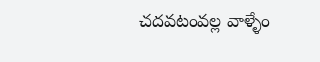చదవటంవల్ల వాళ్ళేం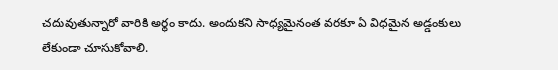చదువుతున్నారో వారికి అర్థం కాదు. అందుకని సాధ్యమైనంత వరకూ ఏ విధమైన అడ్డంకులు లేకుండా చూసుకోవాలి.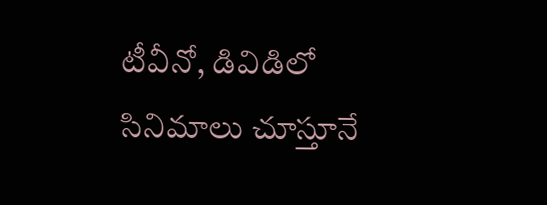టీవీనో, డివిడిలో సినిమాలు చూస్తూనే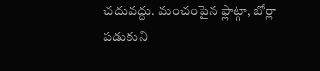చదువద్దు. మంచంపైన ఫ్లాట్గా, బోర్లా పడుకుని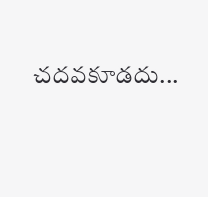చదవకూడదు...